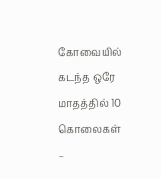கோவையில் கடந்த ஒரே மாதத்தில் 10 கொலைகள் –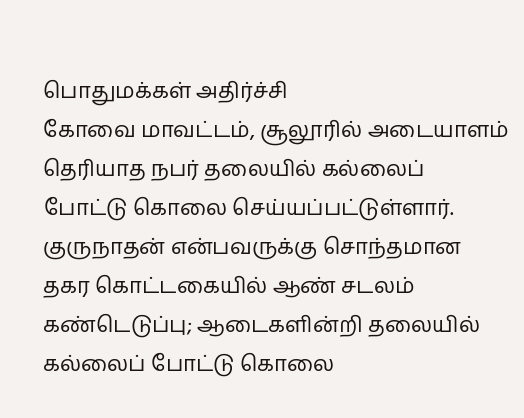பொதுமக்கள் அதிர்ச்சி
கோவை மாவட்டம், சூலூரில் அடையாளம் தெரியாத நபர் தலையில் கல்லைப் போட்டு கொலை செய்யப்பட்டுள்ளார். குருநாதன் என்பவருக்கு சொந்தமான தகர கொட்டகையில் ஆண் சடலம் கண்டெடுப்பு; ஆடைகளின்றி தலையில் கல்லைப் போட்டு கொலை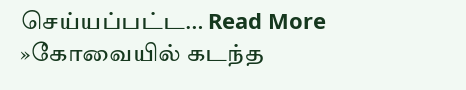செய்யப்பட்ட… Read More »கோவையில் கடந்த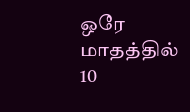ஒரே மாதத்தில் 10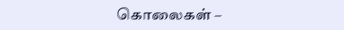கொலைகள் –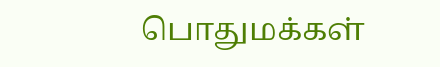பொதுமக்கள்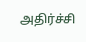அதிர்ச்சி